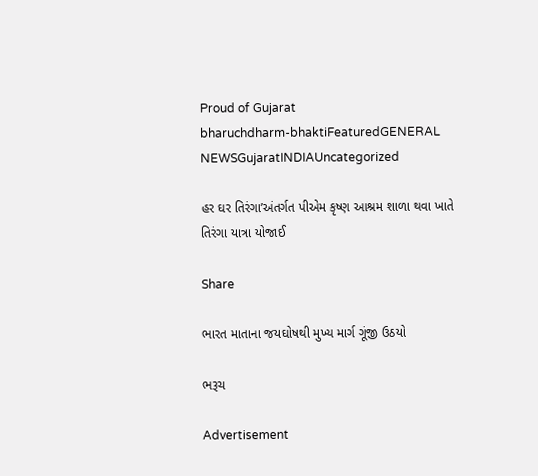Proud of Gujarat
bharuchdharm-bhaktiFeaturedGENERAL NEWSGujaratINDIAUncategorized

હર ઘર તિરંગા’અંતર્ગત પીએમ કૃષ્ણ આશ્રમ શાળા થવા ખાતે તિરંગા યાત્રા યોજાઈ

Share

ભારત માતાના જયઘોષથી મુખ્ય માર્ગ ગૂંજી ઉઠયો

ભરૂચ

Advertisement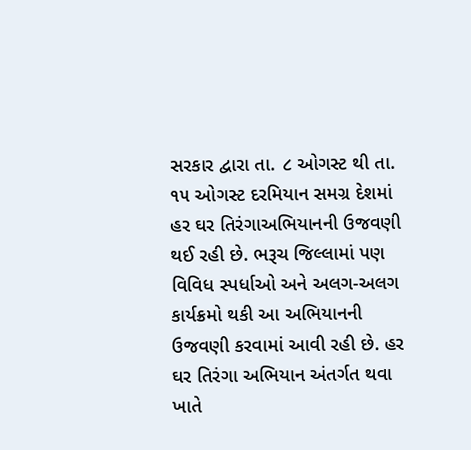સરકાર દ્વારા તા. ૮ ઓગસ્ટ થી તા. ૧૫ ઓગસ્ટ દરમિયાન સમગ્ર દેશમાં હર ઘર તિરંગાઅભિયાનની ઉજવણી થઈ રહી છે. ભરૂચ જિલ્લામાં પણ વિવિધ સ્પર્ધાઓ અને અલગ-અલગ કાર્યક્રમો થકી આ અભિયાનની ઉજવણી કરવામાં આવી રહી છે. હર ઘર તિરંગા અભિયાન અંતર્ગત થવા ખાતે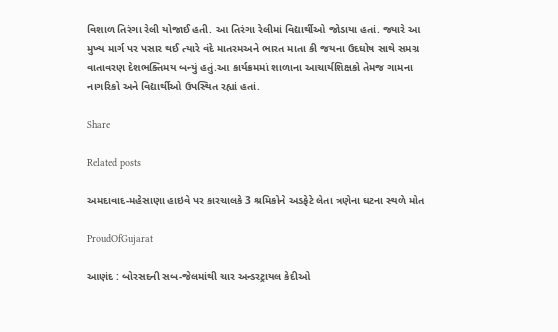વિશાળ તિરંગા રેલી યોજાઈ હતી. આ તિરંગા રેલીમાં વિદ્યાર્થીઓ જોડાયા હતાં. જ્યારે આ મુખ્ય માર્ગ પર પસાર થઈ ત્યારે વંદે માતરમઅને ભારત માતા કી જયના ઉદઘોષ સાથે સમગ્ર વાતાવરણ દેશભક્તિમય બન્યું હતું.આ કાર્યક્રમમાં શાળાના આચાર્યશિક્ષકો તેમજ ગામના નાગરિકો અને વિદ્યાર્થીઓ ઉપસ્થિત રહ્યાં હતાં.

Share

Related posts

અમદાવાદ-મહેસાણા હાઇવે પર કારચાલકે 3 શ્રમિકોને અડફેટે લેતા ત્રણેના ઘટના સ્થળે મોત

ProudOfGujarat

આણંદ : બોરસદની સબ-જેલમાંથી ચાર અન્ડરટ્રાયલ કેદીઓ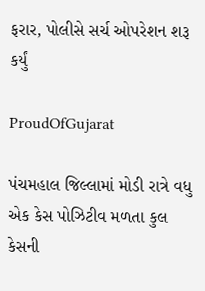ફરાર, પોલીસે સર્ચ ઓપરેશન શરૂ કર્યું

ProudOfGujarat

પંચમહાલ જિલ્લામાં મોડી રાત્રે વધુ એક કેસ પોઝિટીવ મળતા કુલ કેસની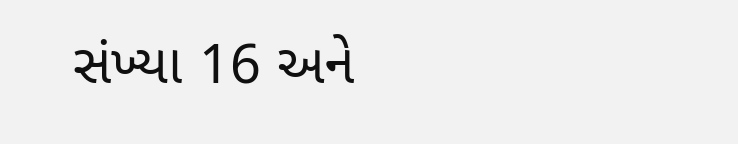સંખ્યા 16 અને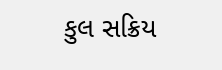કુલ સક્રિય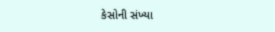કેસોની સંખ્યા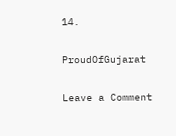14.

ProudOfGujarat

Leave a Comment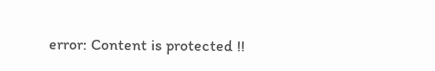error: Content is protected !!